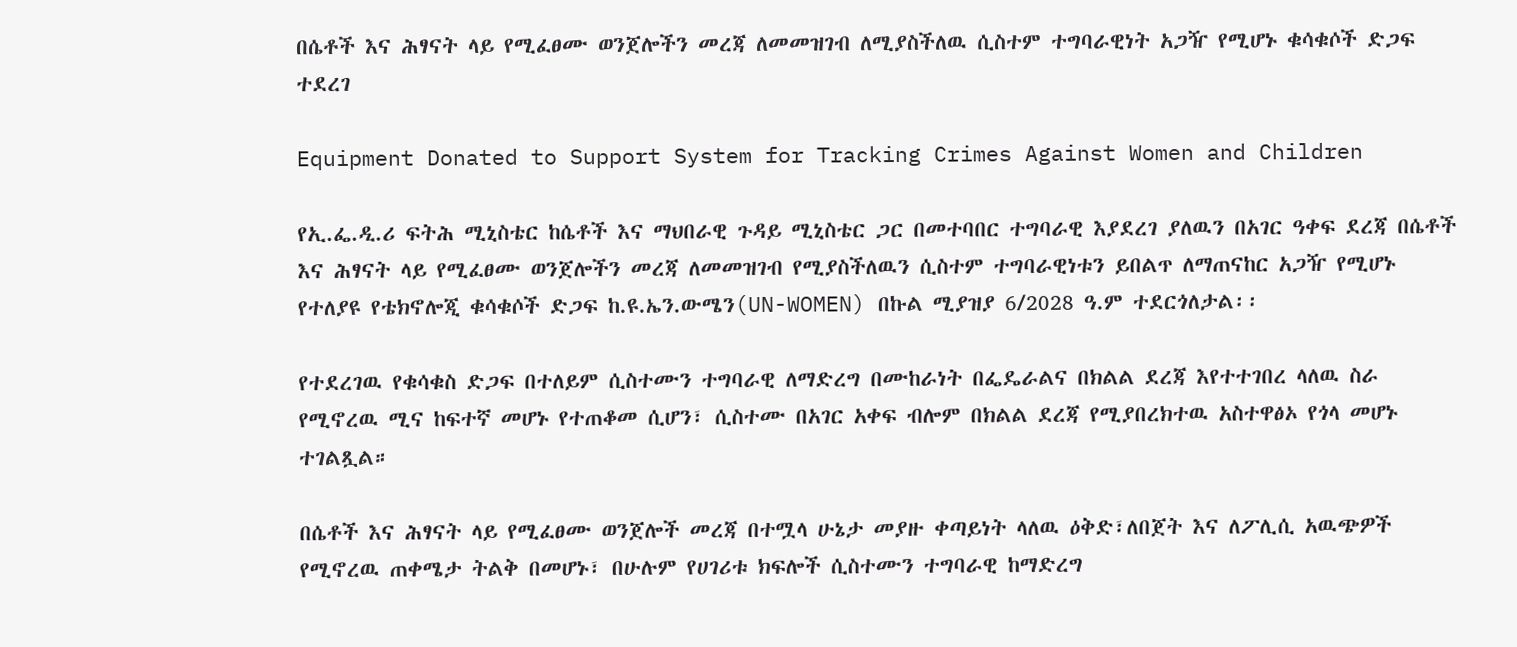በሴቶች እና ሕፃናት ላይ የሚፈፀሙ ወንጀሎችን መረጃ ለመመዝገብ ለሚያስችለዉ ሲስተም ተግባራዊነት አጋዥ የሚሆኑ ቁሳቁሶች ድጋፍ ተደረገ

Equipment Donated to Support System for Tracking Crimes Against Women and Children

የኢ.ፌ.ዲ.ሪ ፍትሕ ሚኒስቴር ከሴቶች እና ማህበራዊ ጉዳይ ሚኒስቴር ጋር በመተባበር ተግባራዊ እያደረገ ያለዉን በአገር ዓቀፍ ደረጃ በሴቶች እና ሕፃናት ላይ የሚፈፀሙ ወንጀሎችን መረጃ ለመመዝገብ የሚያስችለዉን ሲስተም ተግባራዊነቱን ይበልጥ ለማጠናከር አጋዥ የሚሆኑ የተለያዩ የቴክኖሎጂ ቁሳቁሶች ድጋፍ ከ.ዩ.ኤን.ውሜን(UN-WOMEN) በኩል ሚያዝያ 6/2028 ዓ.ም ተደርጎለታል፡፡

የተደረገዉ የቁሳቁስ ድጋፍ በተለይም ሲስተሙን ተግባራዊ ለማድረግ በሙከራነት በፌዴራልና በክልል ደረጃ እየተተገበረ ላለዉ ስራ የሚኖረዉ ሚና ከፍተኛ መሆኑ የተጠቆመ ሲሆን፣ ሲስተሙ በአገር አቀፍ ብሎም በክልል ደረጃ የሚያበረክተዉ አስተዋፅኦ የጎላ መሆኑ ተገልጿል።

በሴቶች እና ሕፃናት ላይ የሚፈፀሙ ወንጀሎች መረጃ በተሟላ ሁኔታ መያዙ ቀጣይነት ላለዉ ዕቅድ፣ለበጀት እና ለፖሊሲ አዉጭዎች የሚኖረዉ ጠቀሜታ ትልቅ በመሆኑ፣ በሁሉም የሀገሪቱ ክፍሎች ሲስተሙን ተግባራዊ ከማድረግ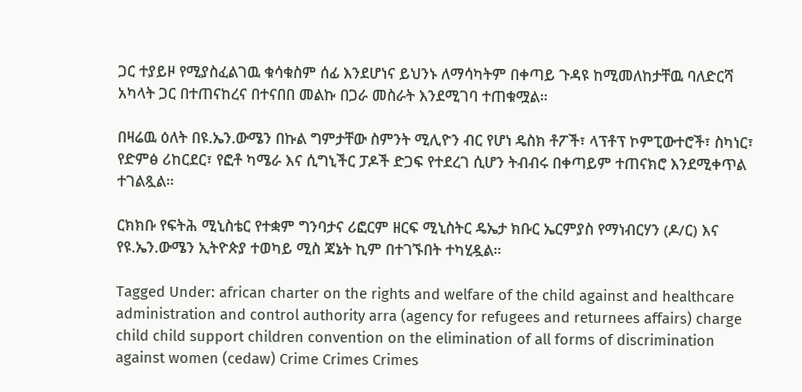ጋር ተያይዞ የሚያስፈልገዉ ቁሳቁስም ሰፊ እንደሆነና ይህንኑ ለማሳካትም በቀጣይ ጉዳዩ ከሚመለከታቸዉ ባለድርሻ አካላት ጋር በተጠናከረና በተናበበ መልኩ በጋራ መስራት እንደሚገባ ተጠቁሟል።

በዛሬዉ ዕለት በዩ.ኤን.ውሜን በኩል ግምታቸው ስምንት ሚሊዮን ብር የሆነ ዴስክ ቶፖች፣ ላፕቶፕ ኮምፒውተሮች፣ ስካነር፣ የድምፅ ሪከርደር፣ የፎቶ ካሜራ እና ሲግኒችር ፓዶች ድጋፍ የተደረገ ሲሆን ትብብሩ በቀጣይም ተጠናክሮ እንደሚቀጥል ተገልጿል።

ርክክቡ የፍትሕ ሚኒስቴር የተቋም ግንባታና ሪፎርም ዘርፍ ሚኒስትር ዴኤታ ክቡር ኤርምያስ የማነብርሃን (ዶ/ር) እና የዩ.ኤን.ውሜን ኢትዮጵያ ተወካይ ሚስ ጃኔት ኪም በተገኙበት ተካሂዷል።

Tagged Under: african charter on the rights and welfare of the child against and healthcare administration and control authority arra (agency for refugees and returnees affairs) charge child child support children convention on the elimination of all forms of discrimination against women (cedaw) Crime Crimes Crimes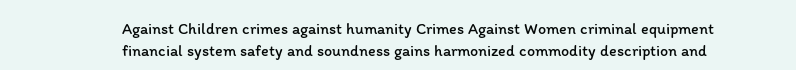Against Children crimes against humanity Crimes Against Women criminal equipment financial system safety and soundness gains harmonized commodity description and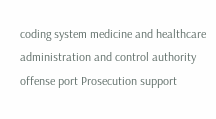coding system medicine and healthcare administration and control authority offense port Prosecution support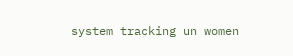system tracking un women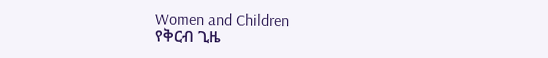Women and Children
የቅርብ ጊዜ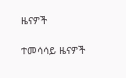ዜናዎች

ተመሳሳይ ዜናዎች